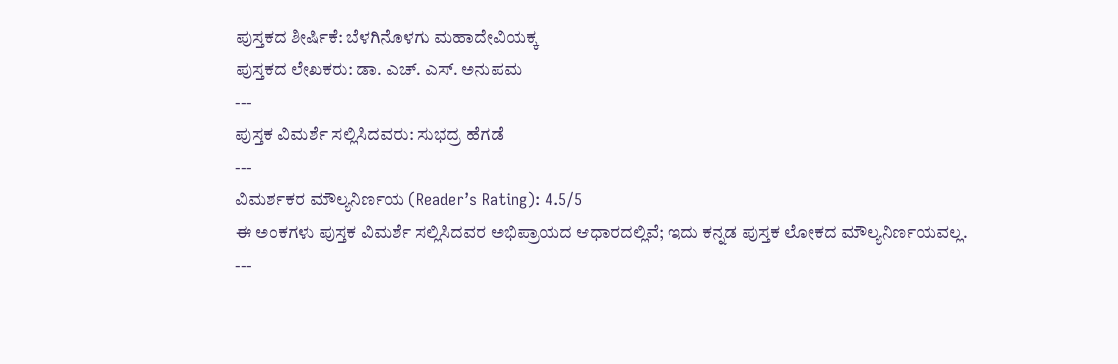ಪುಸ್ತಕದ ಶೀರ್ಷಿಕೆ: ಬೆಳಗಿನೊಳಗು ಮಹಾದೇವಿಯಕ್ಕ
ಪುಸ್ತಕದ ಲೇಖಕರು: ಡಾ. ಎಚ್. ಎಸ್. ಅನುಪಮ
---
ಪುಸ್ತಕ ವಿಮರ್ಶೆ ಸಲ್ಲಿಸಿದವರು: ಸುಭದ್ರ ಹೆಗಡೆ
---
ವಿಮರ್ಶಕರ ಮೌಲ್ಯನಿರ್ಣಯ (Reader’s Rating): 4.5/5
ಈ ಅಂಕಗಳು ಪುಸ್ತಕ ವಿಮರ್ಶೆ ಸಲ್ಲಿಸಿದವರ ಅಭಿಪ್ರಾಯದ ಆಧಾರದಲ್ಲಿವೆ; ಇದು ಕನ್ನಡ ಪುಸ್ತಕ ಲೋಕದ ಮೌಲ್ಯನಿರ್ಣಯವಲ್ಲ.
---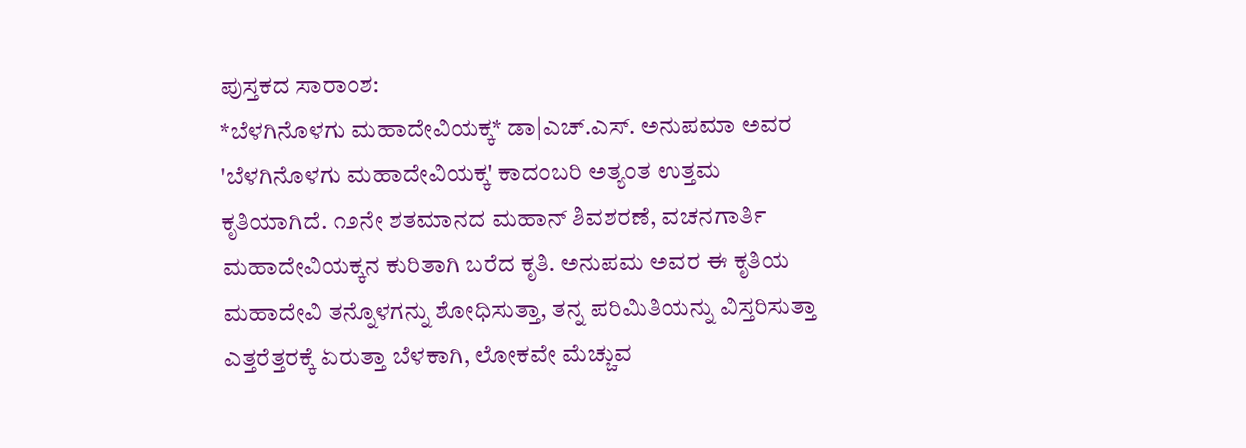ಪುಸ್ತಕದ ಸಾರಾಂಶ:
*ಬೆಳಗಿನೊಳಗು ಮಹಾದೇವಿಯಕ್ಕ* ಡಾ|ಎಚ್.ಎಸ್. ಅನುಪಮಾ ಅವರ 'ಬೆಳಗಿನೊಳಗು ಮಹಾದೇವಿಯಕ್ಕ' ಕಾದಂಬರಿ ಅತ್ಯಂತ ಉತ್ತಮ ಕೃತಿಯಾಗಿದೆ. ೧೨ನೇ ಶತಮಾನದ ಮಹಾನ್ ಶಿವಶರಣೆ, ವಚನಗಾರ್ತಿ ಮಹಾದೇವಿಯಕ್ಕನ ಕುರಿತಾಗಿ ಬರೆದ ಕೃತಿ. ಅನುಪಮ ಅವರ ಈ ಕೃತಿಯ ಮಹಾದೇವಿ ತನ್ನೊಳಗನ್ನು ಶೋಧಿಸುತ್ತಾ, ತನ್ನ ಪರಿಮಿತಿಯನ್ನು ವಿಸ್ತರಿಸುತ್ತಾ ಎತ್ತರೆತ್ತರಕ್ಕೆ ಏರುತ್ತಾ ಬೆಳಕಾಗಿ, ಲೋಕವೇ ಮೆಚ್ಚುವ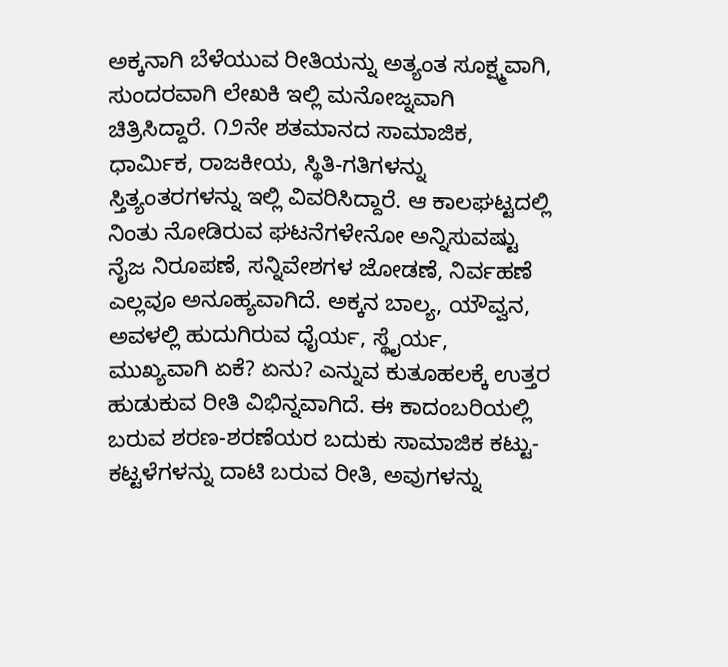ಅಕ್ಕನಾಗಿ ಬೆಳೆಯುವ ರೀತಿಯನ್ನು ಅತ್ಯಂತ ಸೂಕ್ಷ್ಮವಾಗಿ, ಸುಂದರವಾಗಿ ಲೇಖಕಿ ಇಲ್ಲಿ ಮನೋಜ್ನವಾಗಿ ಚಿತ್ರಿಸಿದ್ದಾರೆ. ೧೨ನೇ ಶತಮಾನದ ಸಾಮಾಜಿಕ, ಧಾರ್ಮಿಕ, ರಾಜಕೀಯ, ಸ್ಥಿತಿ-ಗತಿಗಳನ್ನು ಸ್ತಿತ್ಯಂತರಗಳನ್ನು ಇಲ್ಲಿ ವಿವರಿಸಿದ್ದಾರೆ. ಆ ಕಾಲಘಟ್ಟದಲ್ಲಿ ನಿಂತು ನೋಡಿರುವ ಘಟನೆಗಳೇನೋ ಅನ್ನಿಸುವಷ್ಟು ನೈಜ ನಿರೂಪಣೆ, ಸನ್ನಿವೇಶಗಳ ಜೋಡಣೆ, ನಿರ್ವಹಣೆ ಎಲ್ಲವೂ ಅನೂಹ್ಯವಾಗಿದೆ. ಅಕ್ಕನ ಬಾಲ್ಯ, ಯೌವ್ವನ, ಅವಳಲ್ಲಿ ಹುದುಗಿರುವ ಧೈರ್ಯ, ಸ್ಥೈರ್ಯ, ಮುಖ್ಯವಾಗಿ ಏಕೆ? ಏನು? ಎನ್ನುವ ಕುತೂಹಲಕ್ಕೆ ಉತ್ತರ ಹುಡುಕುವ ರೀತಿ ವಿಭಿನ್ನವಾಗಿದೆ. ಈ ಕಾದಂಬರಿಯಲ್ಲಿ ಬರುವ ಶರಣ-ಶರಣೆಯರ ಬದುಕು ಸಾಮಾಜಿಕ ಕಟ್ಟು-ಕಟ್ಟಳೆಗಳನ್ನು ದಾಟಿ ಬರುವ ರೀತಿ, ಅವುಗಳನ್ನು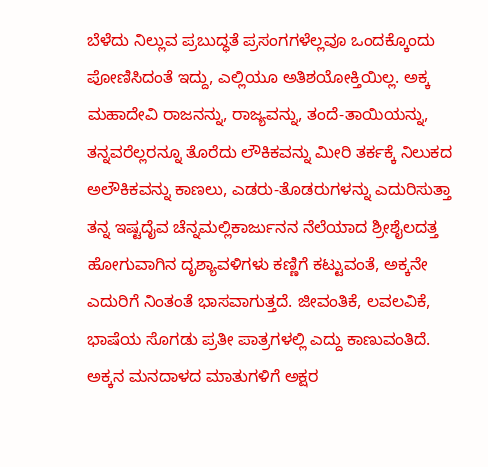ಬೆಳೆದು ನಿಲ್ಲುವ ಪ್ರಬುದ್ಧತೆ ಪ್ರಸಂಗಗಳೆಲ್ಲವೂ ಒಂದಕ್ಕೊಂದು ಪೋಣಿಸಿದಂತೆ ಇದ್ದು, ಎಲ್ಲಿಯೂ ಅತಿಶಯೋಕ್ತಿಯಿಲ್ಲ. ಅಕ್ಕ ಮಹಾದೇವಿ ರಾಜನನ್ನು, ರಾಜ್ಯವನ್ನು, ತಂದೆ-ತಾಯಿಯನ್ನು, ತನ್ನವರೆಲ್ಲರನ್ನೂ ತೊರೆದು ಲೌಕಿಕವನ್ನು ಮೀರಿ ತರ್ಕಕ್ಕೆ ನಿಲುಕದ ಅಲೌಕಿಕವನ್ನು ಕಾಣಲು, ಎಡರು-ತೊಡರುಗಳನ್ನು ಎದುರಿಸುತ್ತಾ ತನ್ನ ಇಷ್ಟದೈವ ಚೆನ್ನಮಲ್ಲಿಕಾರ್ಜುನನ ನೆಲೆಯಾದ ಶ್ರೀಶೈಲದತ್ತ ಹೋಗುವಾಗಿನ ದೃಶ್ಯಾವಳಿಗಳು ಕಣ್ಣಿಗೆ ಕಟ್ಟುವಂತೆ, ಅಕ್ಕನೇ ಎದುರಿಗೆ ನಿಂತಂತೆ ಭಾಸವಾಗುತ್ತದೆ. ಜೀವಂತಿಕೆ, ಲವಲವಿಕೆ, ಭಾಷೆಯ ಸೊಗಡು ಪ್ರತೀ ಪಾತ್ರಗಳಲ್ಲಿ ಎದ್ದು ಕಾಣುವಂತಿದೆ. ಅಕ್ಕನ ಮನದಾಳದ ಮಾತುಗಳಿಗೆ ಅಕ್ಷರ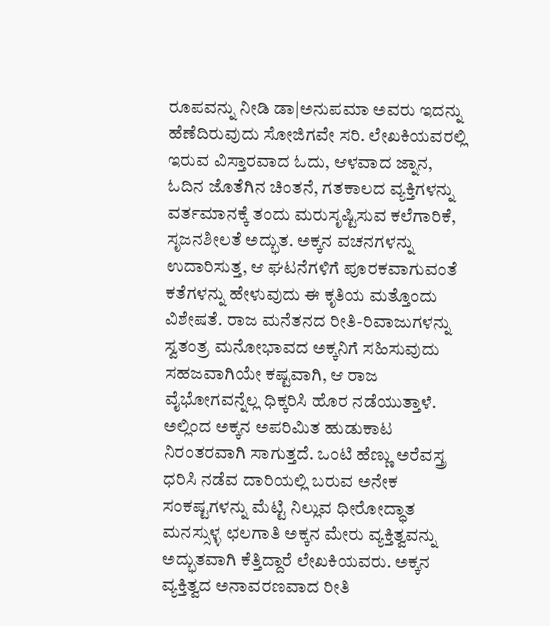ರೂಪವನ್ನು ನೀಡಿ ಡಾ|ಅನುಪಮಾ ಅವರು ಇದನ್ನು ಹೆಣೆದಿರುವುದು ಸೋಜಿಗವೇ ಸರಿ. ಲೇಖಕಿಯವರಲ್ಲಿ ಇರುವ ವಿಸ್ತಾರವಾದ ಓದು, ಆಳವಾದ ಜ್ನಾನ, ಓದಿನ ಜೊತೆಗಿನ ಚಿಂತನೆ, ಗತಕಾಲದ ವ್ಯಕ್ತಿಗಳನ್ನು ವರ್ತಮಾನಕ್ಕೆ ತಂದು ಮರುಸೃಷ್ಟಿಸುವ ಕಲೆಗಾರಿಕೆ, ಸೃಜನಶೀಲತೆ ಅದ್ಭುತ. ಅಕ್ಕನ ವಚನಗಳನ್ನು ಉದಾರಿಸುತ್ತ, ಆ ಘಟನೆಗಳಿಗೆ ಪೂರಕವಾಗುವಂತೆ ಕತೆಗಳನ್ನು ಹೇಳುವುದು ಈ ಕೃತಿಯ ಮತ್ತೊಂದು ವಿಶೇಷತೆ. ರಾಜ ಮನೆತನದ ರೀತಿ-ರಿವಾಜುಗಳನ್ನು ಸ್ವತಂತ್ರ ಮನೋಭಾವದ ಅಕ್ಕನಿಗೆ ಸಹಿಸುವುದು ಸಹಜವಾಗಿಯೇ ಕಷ್ಟವಾಗಿ, ಆ ರಾಜ ವೈಭೋಗವನ್ನೆಲ್ಲ ಧಿಕ್ಕರಿಸಿ ಹೊರ ನಡೆಯುತ್ತಾಳೆ. ಅಲ್ಲಿಂದ ಅಕ್ಕನ ಅಪರಿಮಿತ ಹುಡುಕಾಟ ನಿರಂತರವಾಗಿ ಸಾಗುತ್ತದೆ. ಒಂಟಿ ಹೆಣ್ಣು ಅರೆವಸ್ತ್ರ ಧರಿಸಿ ನಡೆವ ದಾರಿಯಲ್ಲಿ ಬರುವ ಅನೇಕ ಸಂಕಷ್ಟಗಳನ್ನು ಮೆಟ್ಟಿ ನಿಲ್ಲುವ ಧೀರೋದ್ಧಾತ ಮನಸ್ಸುಳ್ಳ ಛಲಗಾತಿ ಅಕ್ಕನ ಮೇರು ವ್ಯಕ್ತಿತ್ವವನ್ನು ಅದ್ಭುತವಾಗಿ ಕೆತ್ತಿದ್ದಾರೆ ಲೇಖಕಿಯವರು. ಅಕ್ಕನ ವ್ಯಕ್ತಿತ್ವದ ಅನಾವರಣವಾದ ರೀತಿ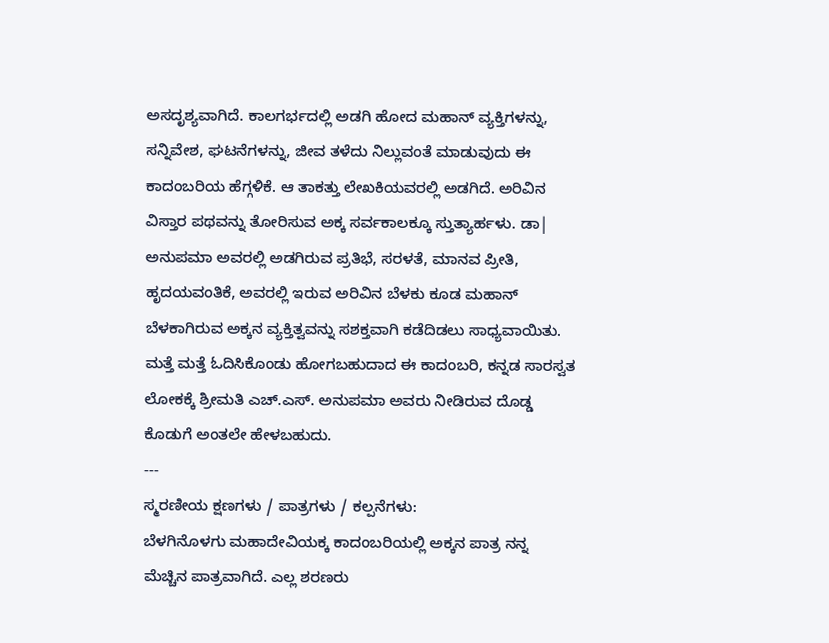ಅಸದೃಶ್ಯವಾಗಿದೆ. ಕಾಲಗರ್ಭದಲ್ಲಿ ಅಡಗಿ ಹೋದ ಮಹಾನ್ ವ್ಯಕ್ತಿಗಳನ್ನು, ಸನ್ನಿವೇಶ, ಘಟನೆಗಳನ್ನು, ಜೀವ ತಳೆದು ನಿಲ್ಲುವಂತೆ ಮಾಡುವುದು ಈ ಕಾದಂಬರಿಯ ಹೆಗ್ಗಳಿಕೆ. ಆ ತಾಕತ್ತು ಲೇಖಕಿಯವರಲ್ಲಿ ಅಡಗಿದೆ. ಅರಿವಿನ ವಿಸ್ತಾರ ಪಥವನ್ನು ತೋರಿಸುವ ಅಕ್ಕ ಸರ್ವಕಾಲಕ್ಕೂ ಸ್ತುತ್ಯಾರ್ಹಳು. ಡಾ| ಅನುಪಮಾ ಅವರಲ್ಲಿ ಅಡಗಿರುವ ಪ್ರತಿಭೆ, ಸರಳತೆ, ಮಾನವ ಪ್ರೀತಿ, ಹೃದಯವಂತಿಕೆ, ಅವರಲ್ಲಿ ಇರುವ ಅರಿವಿನ ಬೆಳಕು ಕೂಡ ಮಹಾನ್ ಬೆಳಕಾಗಿರುವ ಅಕ್ಕನ ವ್ಯಕ್ತಿತ್ವವನ್ನು ಸಶಕ್ತವಾಗಿ ಕಡೆದಿಡಲು ಸಾಧ್ಯವಾಯಿತು. ಮತ್ತೆ ಮತ್ತೆ ಓದಿಸಿಕೊಂಡು ಹೋಗಬಹುದಾದ ಈ ಕಾದಂಬರಿ, ಕನ್ನಡ ಸಾರಸ್ವತ ಲೋಕಕ್ಕೆ ಶ್ರೀಮತಿ ಎಚ್.ಎಸ್. ಅನುಪಮಾ ಅವರು ನೀಡಿರುವ ದೊಡ್ಡ ಕೊಡುಗೆ ಅಂತಲೇ ಹೇಳಬಹುದು.
---
ಸ್ಮರಣೀಯ ಕ್ಷಣಗಳು / ಪಾತ್ರಗಳು / ಕಲ್ಪನೆಗಳು:
ಬೆಳಗಿನೊಳಗು ಮಹಾದೇವಿಯಕ್ಕ ಕಾದಂಬರಿಯಲ್ಲಿ ಅಕ್ಕನ ಪಾತ್ರ ನನ್ನ ಮೆಚ್ಚಿನ ಪಾತ್ರವಾಗಿದೆ. ಎಲ್ಲ ಶರಣರು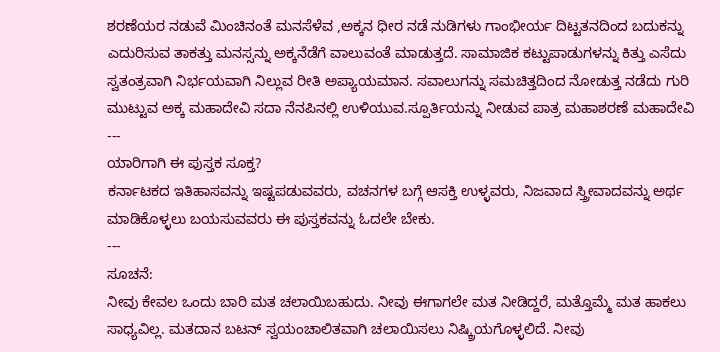ಶರಣೆಯರ ನಡುವೆ ಮಿಂಚಿನಂತೆ ಮನಸೆಳೆವ ,ಅಕ್ಕನ ಧೀರ ನಡೆ ನುಡಿಗಳು ಗಾಂಭೀರ್ಯ ದಿಟ್ಟತನದಿಂದ ಬದುಕನ್ನು ಎದುರಿಸುವ ತಾಕತ್ತು ಮನಸ್ಸನ್ನು ಅಕ್ಕನೆಡೆಗೆ ವಾಲುವಂತೆ ಮಾಡುತ್ತದೆ. ಸಾಮಾಜಿಕ ಕಟ್ಟುಪಾಡುಗಳನ್ನು ಕಿತ್ತು ಎಸೆದು ಸ್ವತಂತ್ರವಾಗಿ ನಿರ್ಭಯವಾಗಿ ನಿಲ್ಲುವ ರೀತಿ ಅಪ್ಯಾಯಮಾನ. ಸವಾಲುಗನ್ನು ಸಮಚಿತ್ತದಿಂದ ನೋಡುತ್ತ ನಡೆದು ಗುರಿ ಮುಟ್ಟುವ ಅಕ್ಕ ಮಹಾದೇವಿ ಸದಾ ನೆನಪಿನಲ್ಲಿ ಉಳಿಯುವ.ಸ್ಪೂರ್ತಿಯನ್ನು ನೀಡುವ ಪಾತ್ರ ಮಹಾಶರಣೆ ಮಹಾದೇವಿ
---
ಯಾರಿಗಾಗಿ ಈ ಪುಸ್ತಕ ಸೂಕ್ತ?
ಕರ್ನಾಟಕದ ಇತಿಹಾಸವನ್ನು ಇಷ್ಟಪಡುವವರು, ವಚನಗಳ ಬಗ್ಗೆ ಆಸಕ್ತಿ ಉಳ್ಳವರು, ನಿಜವಾದ ಸ್ತ್ರೀವಾದವನ್ನು ಅರ್ಥ ಮಾಡಿಕೊಳ್ಳಲು ಬಯಸುವವರು ಈ ಪುಸ್ತಕವನ್ನು ಓದಲೇ ಬೇಕು.
---
ಸೂಚನೆ:
ನೀವು ಕೇವಲ ಒಂದು ಬಾರಿ ಮತ ಚಲಾಯಿಬಹುದು. ನೀವು ಈಗಾಗಲೇ ಮತ ನೀಡಿದ್ದರೆ, ಮತ್ತೊಮ್ಮೆ ಮತ ಹಾಕಲು ಸಾಧ್ಯವಿಲ್ಲ. ಮತದಾನ ಬಟನ್ ಸ್ವಯಂಚಾಲಿತವಾಗಿ ಚಲಾಯಿಸಲು ನಿಷ್ಕ್ರಿಯಗೊಳ್ಳಲಿದೆ. ನೀವು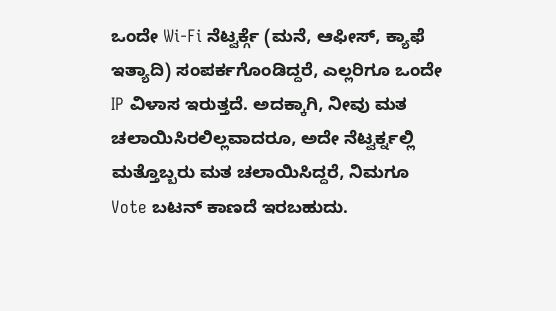ಒಂದೇ Wi-Fi ನೆಟ್ವರ್ಕ್ಗೆ (ಮನೆ, ಆಫೀಸ್, ಕ್ಯಾಫೆ ಇತ್ಯಾದಿ) ಸಂಪರ್ಕಗೊಂಡಿದ್ದರೆ, ಎಲ್ಲರಿಗೂ ಒಂದೇ IP ವಿಳಾಸ ಇರುತ್ತದೆ. ಅದಕ್ಕಾಗಿ, ನೀವು ಮತ ಚಲಾಯಿಸಿರಲಿಲ್ಲವಾದರೂ, ಅದೇ ನೆಟ್ವರ್ಕ್ನಲ್ಲಿ ಮತ್ತೊಬ್ಬರು ಮತ ಚಲಾಯಿಸಿದ್ದರೆ, ನಿಮಗೂ Vote ಬಟನ್ ಕಾಣದೆ ಇರಬಹುದು.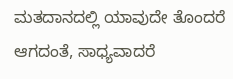ಮತದಾನದಲ್ಲಿ ಯಾವುದೇ ತೊಂದರೆ ಆಗದಂತೆ, ಸಾಧ್ಯವಾದರೆ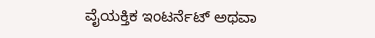ವೈಯಕ್ತಿಕ ಇಂಟರ್ನೆಟ್ ಅಥವಾ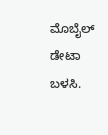ಮೊಬೈಲ್ ಡೇಟಾ ಬಳಸಿ.